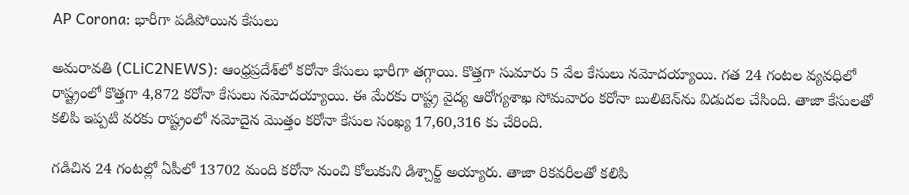AP Corona: భారీగా పడిపోయిన కేసులు

అమ‌రావ‌తి (CLiC2NEWS): ఆంధ్ర‌ప్ర‌దేశ్‌లో క‌రోనా కేసులు భారీగా త‌గ్గాయి. కొత్త‌గా సుమారు 5 వేల కేసులు న‌మోద‌య్యాయి. గ‌త 24 గంట‌ల వ్య‌వ‌ధిలో రాష్ట్రంలో కొత్త‌గా 4,872 కరోనా కేసులు నమోదయ్యాయి. ఈ మేర‌కు రాష్ట్ర వైద్య ఆరోగ్య‌శాఖ సోమ‌వారం క‌రోనా బులిటెన్‌ను విడుద‌ల చేసింది. తాజా కేసుల‌తో క‌లిపి ఇప్ప‌టి వ‌ర‌కు రాష్ట్రంలో నమోదైన మొత్తం కరోనా కేసుల సంఖ్య 17,60,316 కు చేరింది.

గడిచిన 24 గంటల్లో ఏపీలో 13702 మంది కరోనా నుంచి కోలుకుని డిశ్చార్జ్‌ అయ్యారు. తాజా రిక‌వ‌రీల‌తో క‌లిపి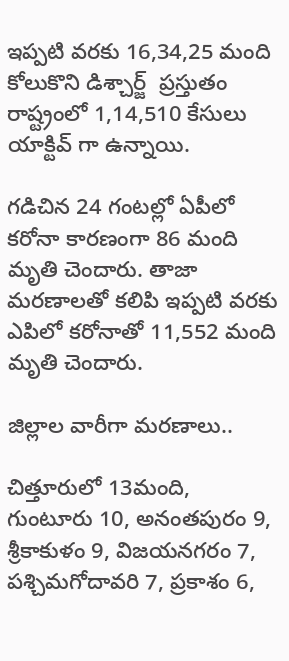ఇప్ప‌టి వ‌ర‌కు 16,34,25 మంది కోలుకొని డిశ్చార్జ్  ప్ర‌స్తుతం రాష్ట్రంలో 1,14,510 కేసులు యాక్టివ్ గా ఉన్నాయి.

గడిచిన 24 గంటల్లో ఏపీలో కరోనా కారణంగా 86 మంది మృతి చెందారు. తాజా మ‌ర‌ణాల‌తో క‌లిపి ఇప్ప‌టి వ‌ర‌కు ఎపిలో కరోనాతో 11,552 మంది మృతి చెందారు.

జిల్లాల వారీగా మ‌ర‌ణాలు..

చిత్తూరులో 13మంది, గుంటూరు 10, అనంత‌పురం 9, శ్రీ‌కాకుళం 9, విజ‌య‌న‌గ‌రం 7, పశ్చిమ‌గోదావ‌రి 7, ప్ర‌కాశం 6,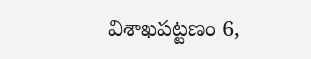విశాఖ‌ప‌ట్ట‌ణం 6,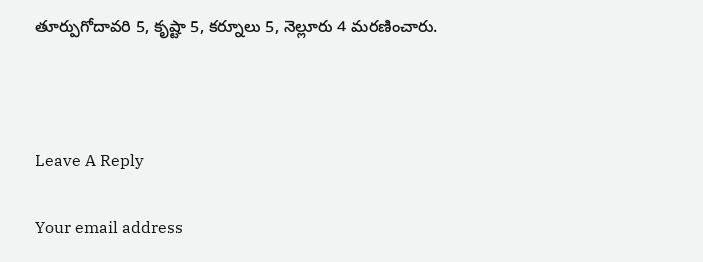తూర్పుగోదావ‌రి 5, కృష్టా 5, క‌ర్నూలు 5, నెల్లూరు 4 మ‌ర‌ణించారు.



Leave A Reply

Your email address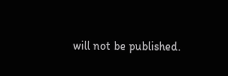will not be published.